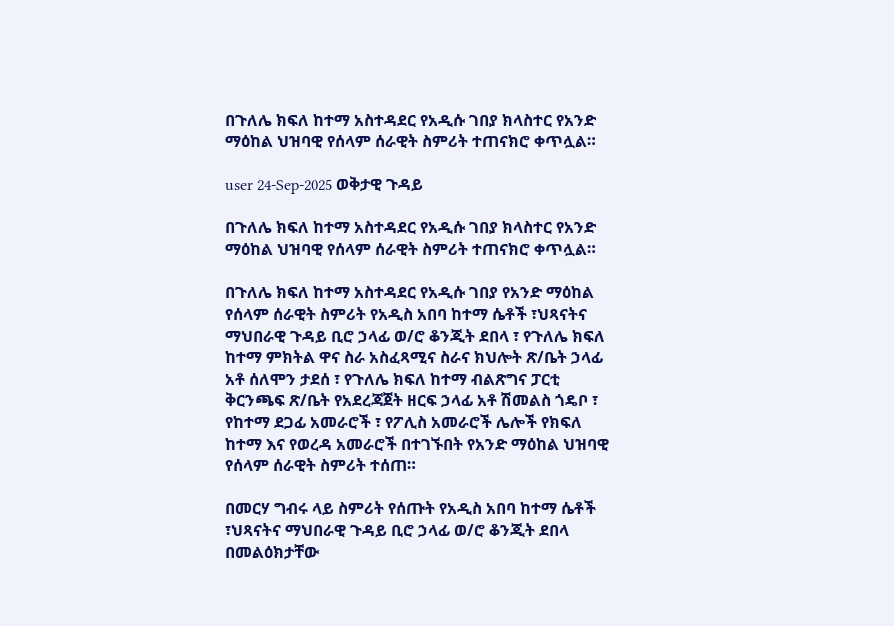በጉለሌ ክፍለ ከተማ አስተዳደር የአዲሱ ገበያ ክላስተር የአንድ ማዕከል ህዝባዊ የሰላም ሰራዊት ስምሪት ተጠናክሮ ቀጥሏል።

user 24-Sep-2025 ወቅታዊ ጉዳይ

በጉለሌ ክፍለ ከተማ አስተዳደር የአዲሱ ገበያ ክላስተር የአንድ ማዕከል ህዝባዊ የሰላም ሰራዊት ስምሪት ተጠናክሮ ቀጥሏል።

በጉለሌ ክፍለ ከተማ አስተዳደር የአዲሱ ገበያ የአንድ ማዕከል የሰላም ሰራዊት ስምሪት የአዲስ አበባ ከተማ ሴቶች ፣ህጻናትና ማህበራዊ ጉዳይ ቢሮ ኃላፊ ወ/ሮ ቆንጂት ደበላ ፣ የጉለሌ ክፍለ ከተማ ምክትል ዋና ስራ አስፈጻሚና ስራና ክህሎት ጽ/ቤት ኃላፊ አቶ ሰለሞን ታደሰ ፣ የጉለሌ ክፍለ ከተማ ብልጽግና ፓርቲ ቅርንጫፍ ጽ/ቤት የአደረጃጀት ዘርፍ ኃላፊ አቶ ሽመልስ ጎዴቦ ፣ የከተማ ደጋፊ አመራሮች ፣ የፖሊስ አመራሮች ሌሎች የክፍለ ከተማ እና የወረዳ አመራሮች በተገኙበት የአንድ ማዕከል ህዝባዊ የሰላም ሰራዊት ስምሪት ተሰጠ።

በመርሃ ግብሩ ላይ ስምሪት የሰጡት የአዲስ አበባ ከተማ ሴቶች ፣ህጻናትና ማህበራዊ ጉዳይ ቢሮ ኃላፊ ወ/ሮ ቆንጂት ደበላ በመልዕክታቸው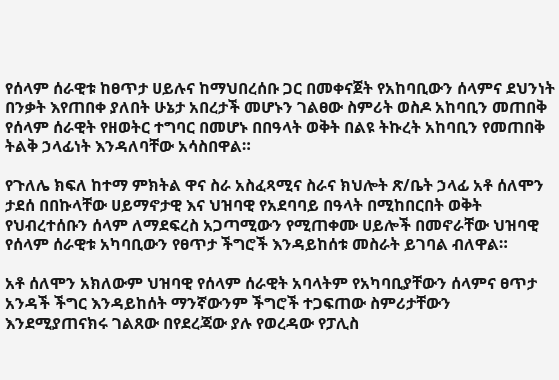የሰላም ሰራዊቱ ከፀጥታ ሀይሉና ከማህበረሰቡ ጋር በመቀናጀት የአከባቢውን ሰላምና ደህንነት በንቃት እየጠበቀ ያለበት ሁኔታ አበረታች መሆኑን ገልፀው ስምሪት ወስዶ አከባቢን መጠበቅ የሰላም ሰራዊት የዘወትር ተግባር በመሆኑ በበዓላት ወቅት በልዩ ትኩረት አከባቢን የመጠበቅ ትልቅ ኃላፊነት እንዳለባቸው አሳስበዋል።

የጉለሌ ክፍለ ከተማ ምክትል ዋና ስራ አስፈጻሚና ስራና ክህሎት ጽ/ቤት ኃላፊ አቶ ሰለሞን ታደሰ በበኩላቸው ሀይማኖታዊ እና ህዝባዊ የአደባባይ በዓላት በሚከበርበት ወቅት የህብረተሰቡን ሰላም ለማደፍረስ አጋጣሚውን የሚጠቀሙ ሀይሎች በመኖራቸው ህዝባዊ የሰላም ሰራዊቱ አካባቢውን የፀጥታ ችግሮች እንዳይከሰቱ መስራት ይገባል ብለዋል።

አቶ ሰለሞን አክለውም ህዝባዊ የሰላም ሰራዊት አባላትም የአካባቢያቸውን ሰላምና ፀጥታ አንዳች ችግር እንዳይከሰት ማንኛውንም ችግሮች ተጋፍጠው ስምሪታቸውን እንደሚያጠናክሩ ገልጸው በየደረጃው ያሉ የወረዳው የፓሊስ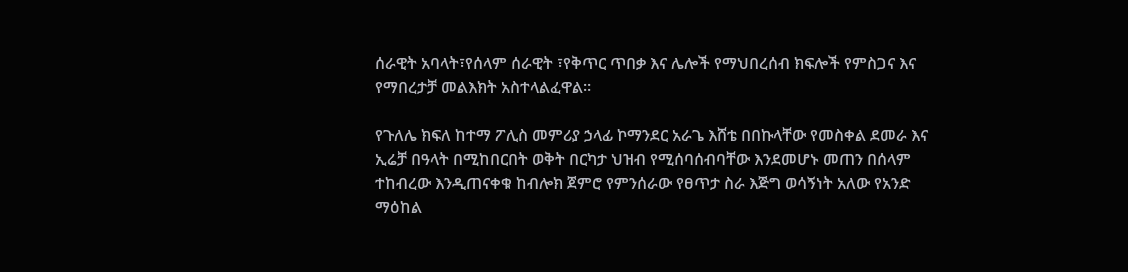ሰራዊት አባላት፣የሰላም ሰራዊት ፣የቅጥር ጥበቃ እና ሌሎች የማህበረሰብ ክፍሎች የምስጋና እና የማበረታቻ መልእክት አስተላልፈዋል።

የጉለሌ ክፍለ ከተማ ፖሊስ መምሪያ ኃላፊ ኮማንደር አራጌ እሸቴ በበኩላቸው የመስቀል ደመራ እና ኢሬቻ በዓላት በሚከበርበት ወቅት በርካታ ህዝብ የሚሰባሰብባቸው እንደመሆኑ መጠን በሰላም ተከብረው እንዲጠናቀቁ ከብሎክ ጀምሮ የምንሰራው የፀጥታ ስራ እጅግ ወሳኝነት አለው የአንድ ማዕከል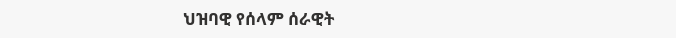ህዝባዊ የሰላም ሰራዊት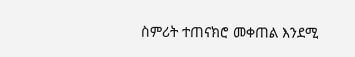ስምሪት ተጠናክሮ መቀጠል እንደሚ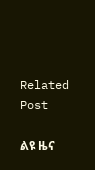Related Post

ልዩ ዜና